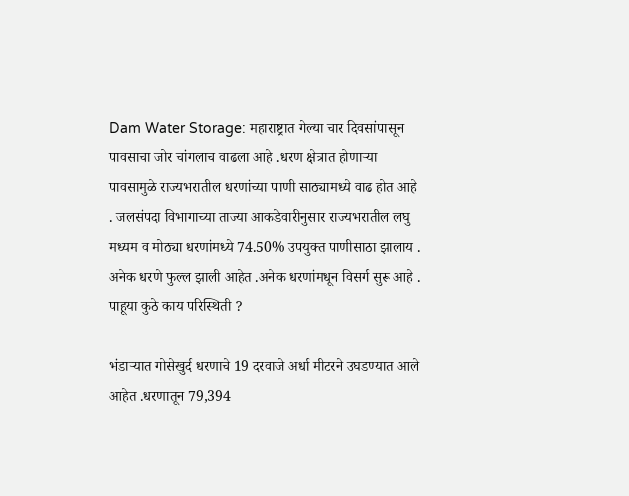Dam Water Storage: महाराष्ट्रात गेल्या चार दिवसांपासून पावसाचा जोर चांगलाच वाढला आहे .धरण क्षेत्रात होणाऱ्या पावसामुळे राज्यभरातील धरणांच्या पाणी साठ्यामध्ये वाढ होत आहे . जलसंपदा विभागाच्या ताज्या आकडेवारीनुसार राज्यभरातील लघु मध्यम व मोठ्या धरणांमध्ये 74.50% उपयुक्त पाणीसाठा झालाय . अनेक धरणे फुल्ल झाली आहेत .अनेक धरणांमधून विसर्ग सुरू आहे . पाहूया कुठे काय परिस्थिती ?

भंडाऱ्यात गोसेखुर्द धरणाचे 19 दरवाजे अर्धा मीटरने उघडण्यात आले आहेत .धरणातून 79,394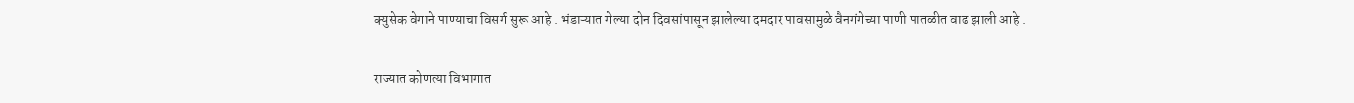क्युसेक वेगाने पाण्याचा विसर्ग सुरू आहे . भंडाऱ्यात गेल्या दोन दिवसांपासून झालेल्या दमदार पावसामुळे वैनगंगेच्या पाणी पातळीत वाढ झाली आहे .

राज्यात कोणत्या विभागात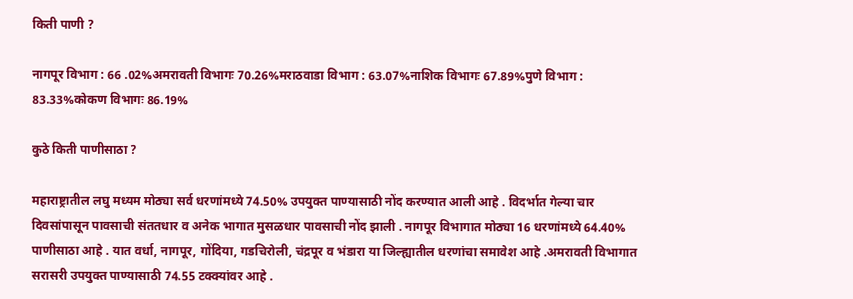किती पाणी ?

नागपूर विभाग : 66 .02%अमरावती विभागः 70.26%मराठवाडा विभाग : 63.07%नाशिक विभागः 67.89%पुणे विभाग : 83.33%कोकण विभागः 86.19%

कुठे किती पाणीसाठा ?

महाराष्ट्रातील लघु मध्यम मोठ्या सर्व धरणांमध्ये 74.50% उपयुक्त पाण्यासाठी नोंद करण्यात आली आहे . विदर्भात गेल्या चार दिवसांपासून पावसाची संततधार व अनेक भागात मुसळधार पावसाची नोंद झाली . नागपूर विभागात मोठ्या 16 धरणांमध्ये 64.40% पाणीसाठा आहे . यात वर्धा, नागपूर, गोंदिया, गडचिरोली, चंद्रपूर व भंडारा या जिल्ह्यातील धरणांचा समावेश आहे .अमरावती विभागात सरासरी उपयुक्त पाण्यासाठी 74.55 टक्क्यांवर आहे .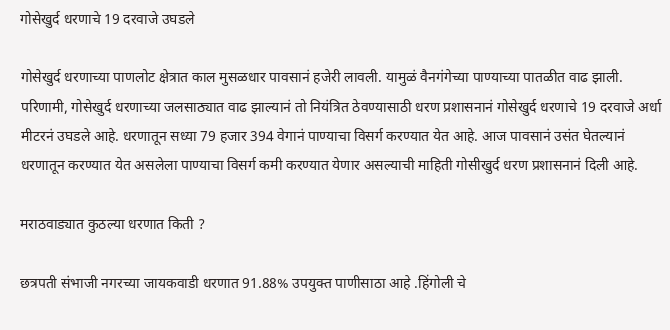गोसेखुर्द धरणाचे 19 दरवाजे उघडले

गोसेखुर्द धरणाच्या पाणलोट क्षेत्रात काल मुसळधार पावसानं हजेरी लावली. यामुळं वैनगंगेच्या पाण्याच्या पातळीत वाढ झाली. परिणामी, गोसेखुर्द धरणाच्या जलसाठ्यात वाढ झाल्यानं तो नियंत्रित ठेवण्यासाठी धरण प्रशासनानं गोसेखुर्द धरणाचे 19 दरवाजे अर्धा मीटरनं उघडले आहे. धरणातून सध्या 79 हजार 394 वेगानं पाण्याचा विसर्ग करण्यात येत आहे. आज पावसानं उसंत घेतल्यानं धरणातून करण्यात येत असलेला पाण्याचा विसर्ग कमी करण्यात येणार असल्याची माहिती गोसीखुर्द धरण प्रशासनानं दिली आहे.

मराठवाड्यात कुठल्या धरणात किती ?

छत्रपती संभाजी नगरच्या जायकवाडी धरणात 91.88% उपयुक्त पाणीसाठा आहे .हिंगोली चे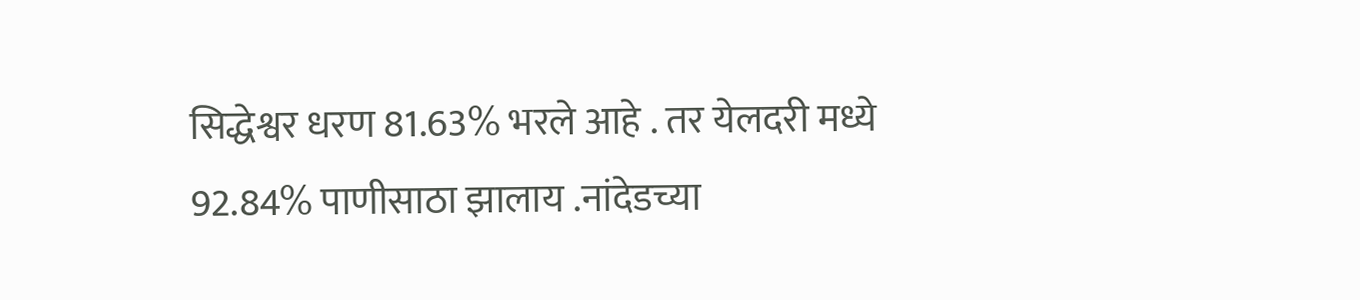सिद्धेश्वर धरण 81.63% भरले आहे . तर येलदरी मध्ये 92.84% पाणीसाठा झालाय .नांदेडच्या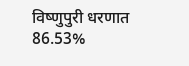विष्णुपुरी धरणात 86.53%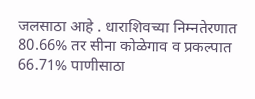जलसाठा आहे . धाराशिवच्या निम्नतेरणात 80.66% तर सीना कोळेगाव व प्रकल्पात 66.71% पाणीसाठा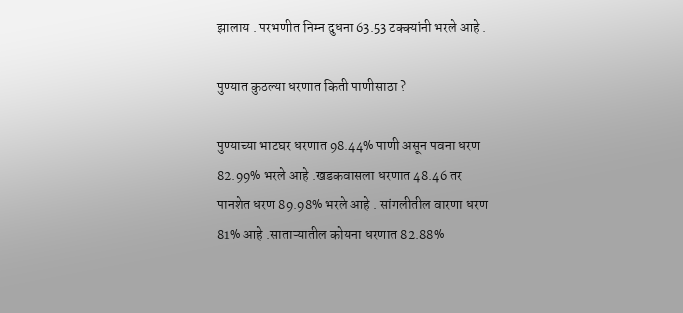झालाय . परभणीत निम्न दुधना 63.53 टक्क्यांनी भरले आहे .

पुण्यात कुठल्या धरणात किती पाणीसाठा ?

पुण्याच्या भाटघर धरणात 98.44% पाणी असून पवना धरण 82.99% भरले आहे .खडकवासला धरणात 48.46 तर पानशेत धरण 89.98% भरले आहे . सांगलीतील वारणा धरण 81% आहे .साताऱ्यातील कोयना धरणात 82.88%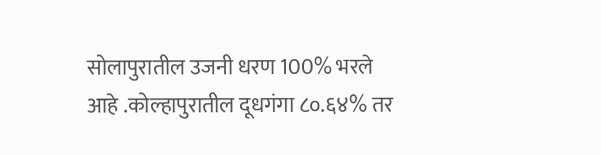सोलापुरातील उजनी धरण 100% भरले आहे .कोल्हापुरातील दूधगंगा ८०.६४% तर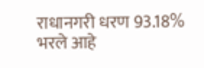राधानगरी धरण 93.18% भरले आहे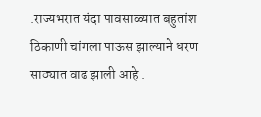.राज्यभरात यंदा पावसाळ्यात बहुतांश ठिकाणी चांगला पाऊस झाल्याने धरण साठ्यात वाढ झाली आहे .